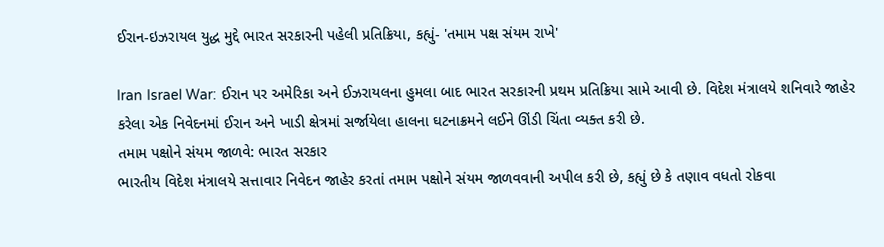ઈરાન-ઇઝરાયલ યુદ્ધ મુદ્દે ભારત સરકારની પહેલી પ્રતિક્રિયા, કહ્યું- 'તમામ પક્ષ સંયમ રાખે'

Iran Israel War: ઈરાન પર અમેરિકા અને ઈઝરાયલના હુમલા બાદ ભારત સરકારની પ્રથમ પ્રતિક્રિયા સામે આવી છે. વિદેશ મંત્રાલયે શનિવારે જાહેર કરેલા એક નિવેદનમાં ઈરાન અને ખાડી ક્ષેત્રમાં સર્જાયેલા હાલના ઘટનાક્રમને લઈને ઊંડી ચિંતા વ્યક્ત કરી છે.
તમામ પક્ષોને સંયમ જાળવે: ભારત સરકાર
ભારતીય વિદેશ મંત્રાલયે સત્તાવાર નિવેદન જાહેર કરતાં તમામ પક્ષોને સંયમ જાળવવાની અપીલ કરી છે, કહ્યું છે કે તણાવ વધતો રોકવા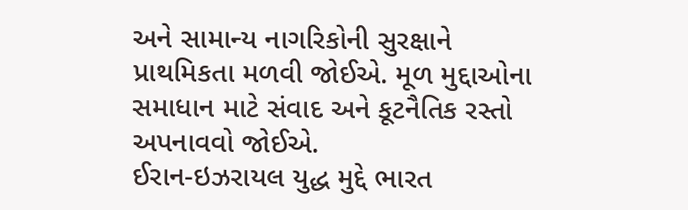અને સામાન્ય નાગરિકોની સુરક્ષાને પ્રાથમિકતા મળવી જોઈએ. મૂળ મુદ્દાઓના સમાધાન માટે સંવાદ અને કૂટનૈતિક રસ્તો અપનાવવો જોઈએ.
ઈરાન-ઇઝરાયલ યુદ્ધ મુદ્દે ભારત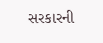સરકારની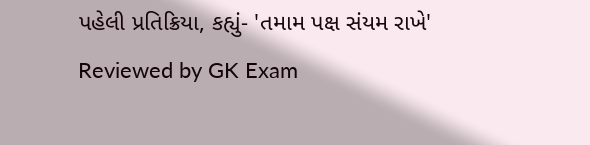પહેલી પ્રતિક્રિયા, કહ્યું- 'તમામ પક્ષ સંયમ રાખે'
Reviewed by GK Exam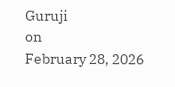Guruji
on
February 28, 2026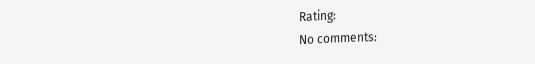Rating:
No comments: